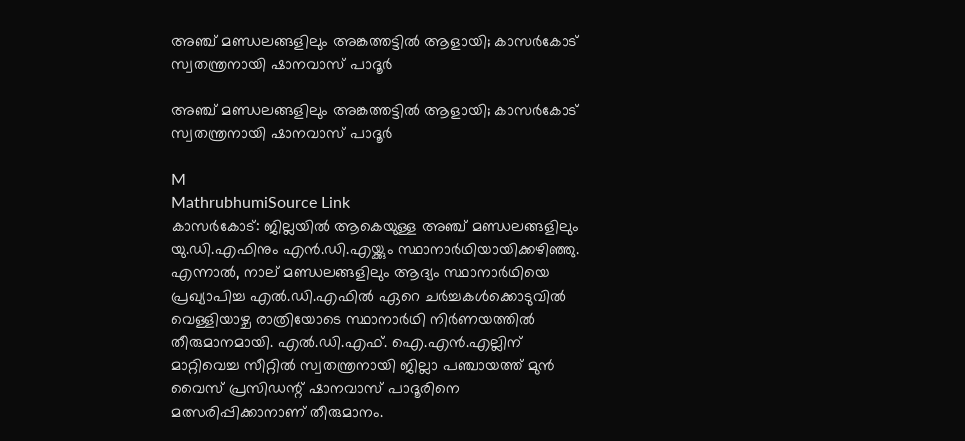അഞ്ച് മണ്ഡലങ്ങളിലും അങ്കത്തട്ടിൽ ആളായി; കാസർകോട് സ്വതന്ത്രനായി ഷാനവാസ് പാദൂർ

അഞ്ച് മണ്ഡലങ്ങളിലും അങ്കത്തട്ടിൽ ആളായി; കാസർകോട് സ്വതന്ത്രനായി ഷാനവാസ് പാദൂർ

M
MathrubhumiSource Link
കാസർകോട്: ജില്ലയിൽ ആകെയുള്ള അഞ്ച് മണ്ഡലങ്ങളിലും യു.ഡി.എഫിനും എൻ.ഡി.എയ്ക്കും സ്ഥാനാർഥിയായിക്കഴിഞ്ഞു. എന്നാൽ, നാല് മണ്ഡലങ്ങളിലും ആദ്യം സ്ഥാനാർഥിയെ പ്രഖ്യാപിച്ച എൽ.ഡി.എഫിൽ ഏറെ ചർച്ചകൾക്കൊടുവിൽ വെള്ളിയാഴ്ച രാത്രിയോടെ സ്ഥാനാർഥി നിർണയത്തിൽ തീരുമാനമായി. എൽ.ഡി.എഫ്. ഐ.എൻ.എല്ലിന് മാറ്റിവെച്ച സീറ്റിൽ സ്വതന്ത്രനായി ജില്ലാ പഞ്ചായത്ത് മുൻ വൈസ് പ്രസിഡന്റ് ഷാനവാസ് പാദൂരിനെ മത്സരിപ്പിക്കാനാണ് തീരുമാനം.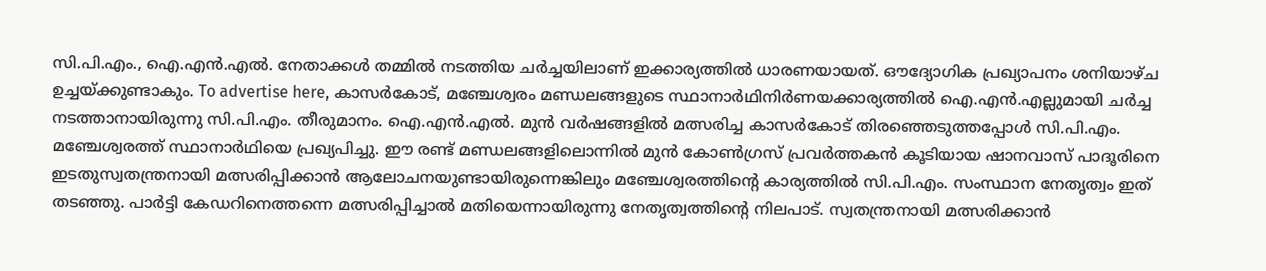സി.പി.എം., ഐ.എൻ.എൽ. നേതാക്കൾ തമ്മിൽ നടത്തിയ ചർച്ചയിലാണ് ഇക്കാര്യത്തിൽ ധാരണയായത്. ഔദ്യോഗിക പ്രഖ്യാപനം ശനിയാഴ്ച ഉച്ചയ്ക്കുണ്ടാകും. To advertise here, കാസർകോട്, മഞ്ചേശ്വരം മണ്ഡലങ്ങളുടെ സ്ഥാനാർഥിനിർണയക്കാര്യത്തിൽ ഐ.എൻ.എല്ലുമായി ചർച്ച നടത്താനായിരുന്നു സി.പി.എം. തീരുമാനം. ഐ.എൻ.എൽ. മുൻ വർഷങ്ങളിൽ മത്സരിച്ച കാസർകോട് തിരഞ്ഞെടുത്തപ്പോൾ സി.പി.എം. മഞ്ചേശ്വരത്ത് സ്ഥാനാർഥിയെ പ്രഖ്യപിച്ചു. ഈ രണ്ട് മണ്ഡലങ്ങളിലൊന്നിൽ മുൻ കോൺഗ്രസ് പ്രവർത്തകൻ കൂടിയായ ഷാനവാസ് പാദൂരിനെ ഇടതുസ്വതന്ത്രനായി മത്സരിപ്പിക്കാൻ ആലോചനയുണ്ടായിരുന്നെങ്കിലും മഞ്ചേശ്വരത്തിന്റെ കാര്യത്തിൽ സി.പി.എം. സംസ്ഥാന നേതൃത്വം ഇത് തടഞ്ഞു. പാർട്ടി കേഡറിനെത്തന്നെ മത്സരിപ്പിച്ചാൽ മതിയെന്നായിരുന്നു നേതൃത്വത്തിന്റെ നിലപാട്. സ്വതന്ത്രനായി മത്സരിക്കാൻ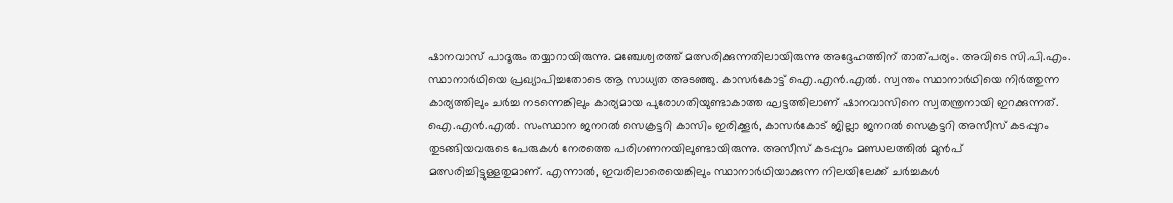ഷാനവാസ് പാദൂരും തയ്യാറായിരുന്നു. മഞ്ചേശ്വരത്ത് മത്സരിക്കുന്നതിലായിരുന്നു അദ്ദേഹത്തിന് താത്പര്യം. അവിടെ സി.പി.എം. സ്ഥാനാർഥിയെ പ്രഖ്യാപിച്ചതോടെ ആ സാധ്യത അടഞ്ഞു. കാസർകോട്ട് ഐ.എൻ.എൽ. സ്വന്തം സ്ഥാനാർഥിയെ നിർത്തുന്ന കാര്യത്തിലും ചർച്ച നടന്നെങ്കിലും കാര്യമായ പുരോഗതിയുണ്ടാകാത്ത ഘട്ടത്തിലാണ് ഷാനവാസിനെ സ്വതന്ത്രനായി ഇറക്കുന്നത്. ഐ.എൻ.എൽ. സംസ്ഥാന ജനറൽ സെക്രട്ടറി കാസിം ഇരിക്കൂർ, കാസർകോട് ജില്ലാ ജനറൽ സെക്രട്ടറി അസീസ് കടപ്പുറം തുടങ്ങിയവരുടെ പേരുകൾ നേരത്തെ പരിഗണനയിലുണ്ടായിരുന്നു. അസീസ് കടപ്പുറം മണ്ഡലത്തിൽ മുൻപ്‌ മത്സരിച്ചിട്ടുള്ളതുമാണ്. എന്നാൽ, ഇവരിലാരെയെങ്കിലും സ്ഥാനാർഥിയാക്കുന്ന നിലയിലേക്ക് ചർച്ചകൾ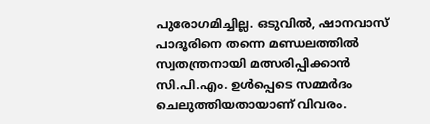പുരോഗമിച്ചില്ല. ഒടുവിൽ, ഷാനവാസ് പാദൂരിനെ തന്നെ മണ്ഡലത്തിൽ സ്വതന്ത്രനായി മത്സരിപ്പിക്കാൻ സി.പി.എം. ഉൾപ്പെടെ സമ്മർദം ചെലുത്തിയതായാണ് വിവരം.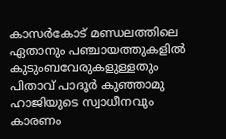കാസർകോട് മണ്ഡലത്തിലെ ഏതാനും പഞ്ചായത്തുകളിൽ കുടുംബവേരുകളുള്ളതും പിതാവ് പാദൂർ കുഞ്ഞാമു ഹാജിയുടെ സ്വാധീനവും കാരണം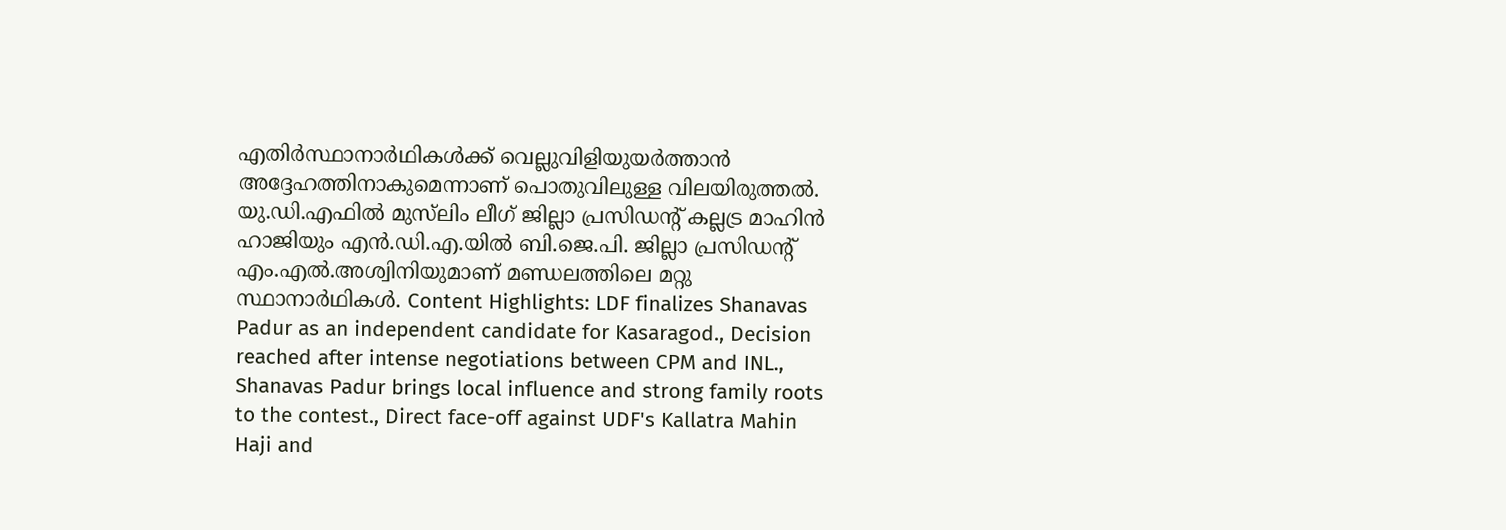എതിർസ്ഥാനാർഥികൾക്ക് വെല്ലുവിളിയുയർത്താൻ അദ്ദേഹത്തിനാകുമെന്നാണ് പൊതുവിലുള്ള വിലയിരുത്തൽ. യു.ഡി.എഫിൽ മുസ്‌ലിം ലീഗ് ജില്ലാ പ്രസിഡന്റ് കല്ലട്ര മാഹിൻ ഹാജിയും എൻ.ഡി.എ.യിൽ ബി.ജെ.പി. ജില്ലാ പ്രസിഡന്റ് എം.എൽ.അശ്വിനിയുമാണ് മണ്ഡലത്തിലെ മറ്റു സ്ഥാനാർഥികൾ. Content Highlights: LDF finalizes Shanavas Padur as an independent candidate for Kasaragod., Decision reached after intense negotiations between CPM and INL., Shanavas Padur brings local influence and strong family roots to the contest., Direct face-off against UDF's Kallatra Mahin Haji and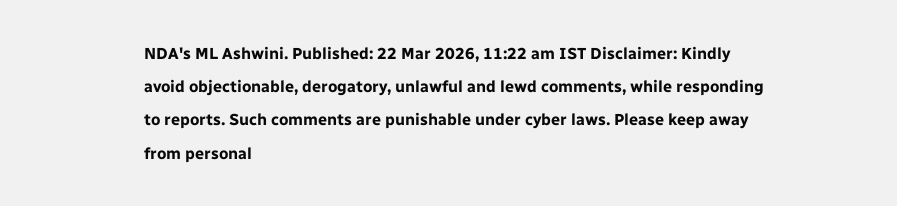NDA's ML Ashwini. Published: 22 Mar 2026, 11:22 am IST Disclaimer: Kindly avoid objectionable, derogatory, unlawful and lewd comments, while responding to reports. Such comments are punishable under cyber laws. Please keep away from personal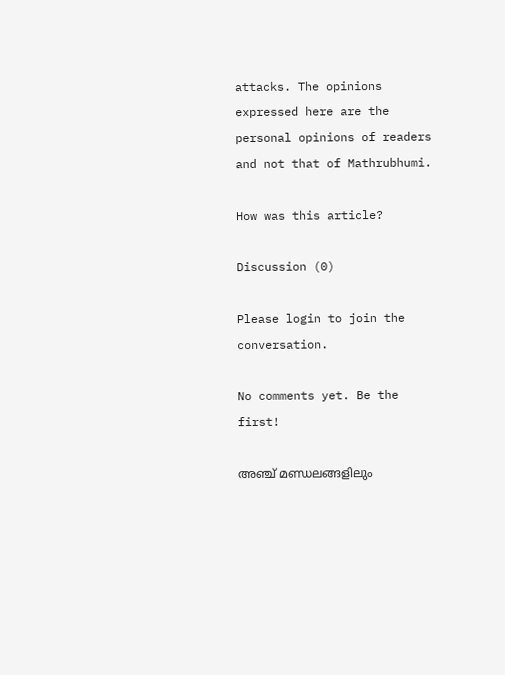attacks. The opinions expressed here are the personal opinions of readers and not that of Mathrubhumi.

How was this article?

Discussion (0)

Please login to join the conversation.

No comments yet. Be the first!

അഞ്ച് മണ്ഡലങ്ങളിലും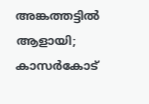അങ്കത്തട്ടിൽ ആളായി; കാസർകോട്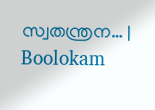സ്വതന്ത്രന… | Boolokam